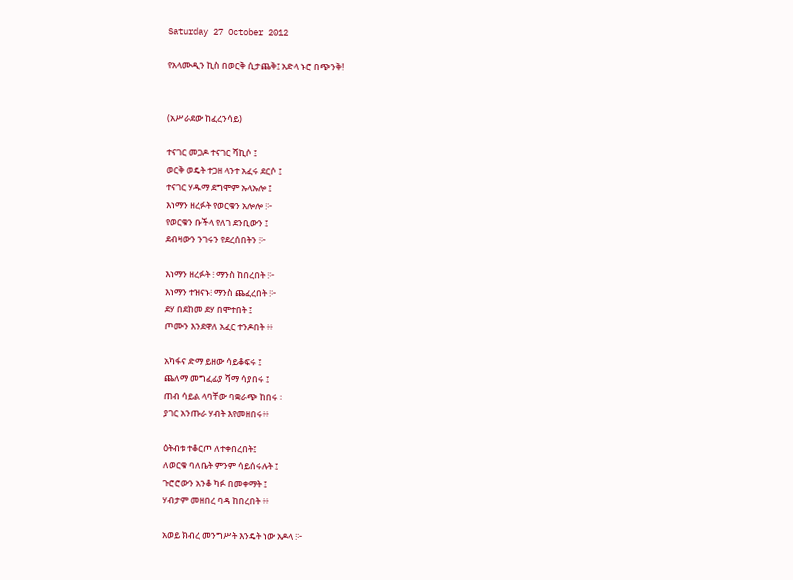Saturday 27 October 2012

የአላሙዲን ኪስ በወርቅ ሲታጨቅ፤ አድላ ኑሮ በጭንቅ!


(አሥራደው ከፈረንሳይ)

ተናገር መጋዶ ተናገር ሻኪሶ ፤
ወርቅ ወዴት ተጋዘ ላንተ አፈሩ ደርሶ ፤
ተናገር ሃዱማ ደግሞም ኡላኡሎ ፤
እነማን ዘረፉት የወርቁን አሎሎ ፧፦
የወርቁን ቡችላ የለገ ደንቢውን ፤
ደብዛውን ንገሩን የደረሰበትን ፧፦

እነማን ዘረፉት ፧ ማንስ ከበረበት ፧፦
እነማን ተዝናኑ፧ ማንስ ጨፈረበት ፧፦
ደሃ በደከመ ደሃ በሞተበት ፤
ጦሙን እንደዋለ አፈር ተንዶበት ፥፥

አካፋና ድማ ይዘው ሳይቆፍሩ ፤
ጨለማ መግፈፊያ ሻማ ሳያበሩ ፤
ጠብ ሳይል ላባቸው ባቋራጭ ከበሩ ፡
ያገር አንጡራ ሃብት እየመዘበሩ፥፥

ዕትብቱ ተቆርጦ ለተቀበረበት፤
ለወርቁ ባለቤት ምንም ሳይሰሩሉት ፤
ጉሮሮውን አንቆ ካፉ በመቀማት ፤
ሃብታም መዘበረ ባዳ ከበረበት ፥፥

አወይ ክብረ መንግሥት እንዴት ነው አዶላ ፧፦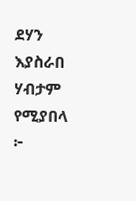ደሃን እያስራበ ሃብታም የሚያበላ ፦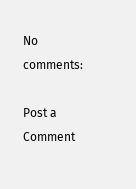No comments:

Post a Comment